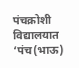पंचक्रोशी विद्यालयात ‘पंच(भाऊ)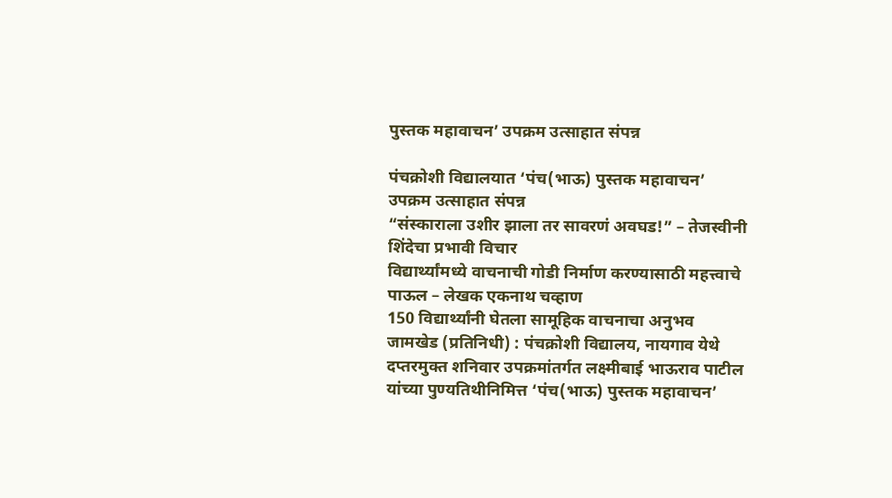पुस्तक महावाचन’ उपक्रम उत्साहात संपन्न

पंचक्रोशी विद्यालयात ‘पंच(भाऊ) पुस्तक महावाचन’ उपक्रम उत्साहात संपन्न
“संस्काराला उशीर झाला तर सावरणं अवघड!” – तेजस्वीनी शिंदेचा प्रभावी विचार
विद्यार्थ्यांमध्ये वाचनाची गोडी निर्माण करण्यासाठी महत्त्वाचे पाऊल – लेखक एकनाथ चव्हाण
150 विद्यार्थ्यांनी घेतला सामूहिक वाचनाचा अनुभव
जामखेड (प्रतिनिधी) : पंचक्रोशी विद्यालय, नायगाव येथे दप्तरमुक्त शनिवार उपक्रमांतर्गत लक्ष्मीबाई भाऊराव पाटील यांच्या पुण्यतिथीनिमित्त ‘पंच(भाऊ) पुस्तक महावाचन’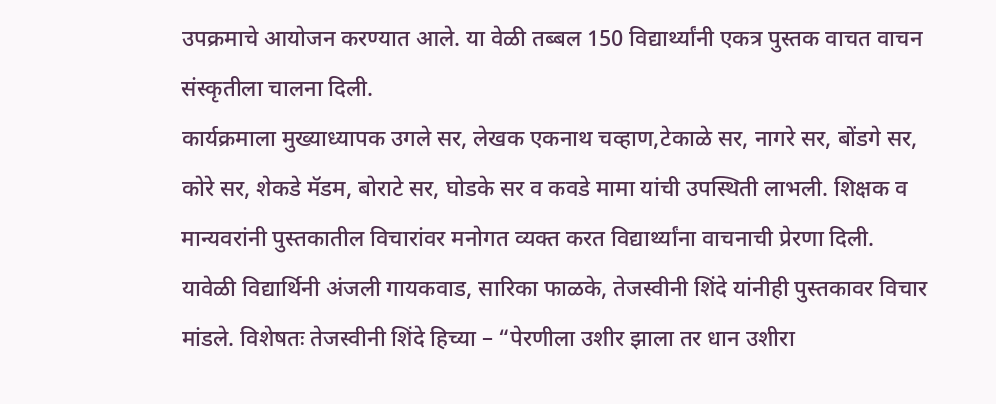उपक्रमाचे आयोजन करण्यात आले. या वेळी तब्बल 150 विद्यार्थ्यांनी एकत्र पुस्तक वाचत वाचन संस्कृतीला चालना दिली.
कार्यक्रमाला मुख्याध्यापक उगले सर, लेखक एकनाथ चव्हाण,टेकाळे सर, नागरे सर, बोंडगे सर, कोरे सर, शेकडे मॅडम, बोराटे सर, घोडके सर व कवडे मामा यांची उपस्थिती लाभली. शिक्षक व मान्यवरांनी पुस्तकातील विचारांवर मनोगत व्यक्त करत विद्यार्थ्यांना वाचनाची प्रेरणा दिली.
यावेळी विद्यार्थिनी अंजली गायकवाड, सारिका फाळके, तेजस्वीनी शिंदे यांनीही पुस्तकावर विचार मांडले. विशेषतः तेजस्वीनी शिंदे हिच्या – “पेरणीला उशीर झाला तर धान उशीरा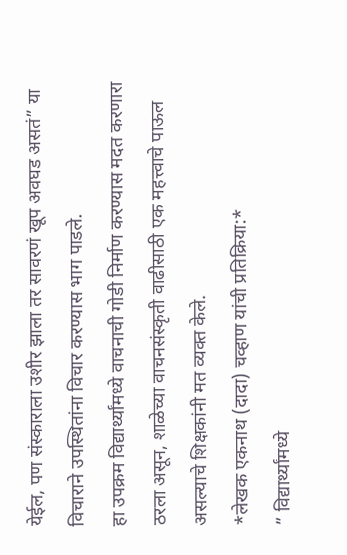येईल, पण संस्काराला उशीर झाला तर सावरणं खूप अवघड असतं” या विचाराने उपस्थितांना विचार करण्यास भाग पाडले.
हा उपक्रम विद्यार्थ्यांमध्ये वाचनाची गोडी निर्माण करण्यास मदत करणारा ठरला असून, शाळेच्या वाचनसंस्कृती वाढीसाठी एक महत्त्वाचे पाऊल असल्याचे शिक्षकांनी मत व्यक्त केले.
*लेखक एकनाथ (दादा) चव्हाण यांची प्रतिक्रिया:*
” विद्यार्थ्यांमध्ये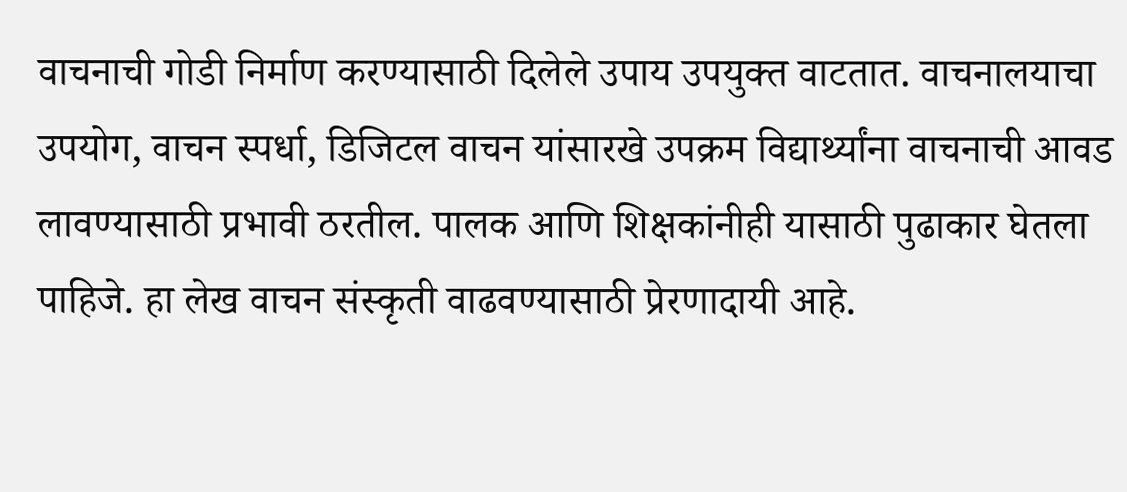वाचनाची गोडी निर्माण करण्यासाठी दिलेले उपाय उपयुक्त वाटतात. वाचनालयाचा उपयोग, वाचन स्पर्धा, डिजिटल वाचन यांसारखे उपक्रम विद्यार्थ्यांना वाचनाची आवड लावण्यासाठी प्रभावी ठरतील. पालक आणि शिक्षकांनीही यासाठी पुढाकार घेतला पाहिजे. हा लेख वाचन संस्कृती वाढवण्यासाठी प्रेरणादायी आहे.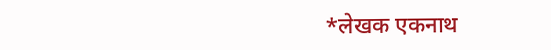*लेखक एकनाथ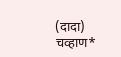(दादा) चव्हाण*